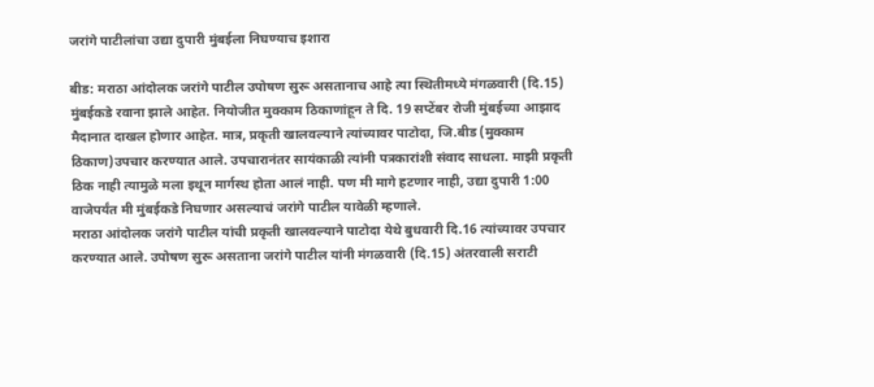जरांगे पाटीलांचा उद्या दुपारी मुंबईला निघण्याच इशारा

बीड: मराठा आंदोलक जरांगे पाटील उपोषण सुरू असतानाच आहे त्या स्थितीमध्ये मंगळवारी (दि.15) मुंबईकडे रवाना झाले आहेत. नियोजीत मुक्काम ठिकाणांहून ते दि. 19 सप्टेंबर रोजी मुंबईच्या आझाद मैदानात दाखल होणार आहेत. मात्र, प्रकृती खालवल्याने त्यांच्यावर पाटोदा, जि.बीड (मुक्काम ठिकाण)उपचार करण्यात आले. उपचारानंतर सायंकाळी त्यांनी पत्रकारांशी संवाद साधला. माझी प्रकृती ठिक नाही त्यामुळे मला इथून मार्गस्थ होता आलं नाही. पण मी मागे हटणार नाही, उद्या दुपारी 1:00 वाजेपर्यंत मी मुंबईकडे निघणार असल्याचं जरांगे पाटील यावेळी म्हणाले.
मराठा आंदोलक जरांगे पाटील यांची प्रकृती खालवल्याने पाटोदा येथे बुधवारी दि.16 त्यांच्यावर उपचार करण्यात आले. उपोषण सुरू असताना जरांगे पाटील यांनी मंगळवारी (दि.15) अंतरवाली सराटी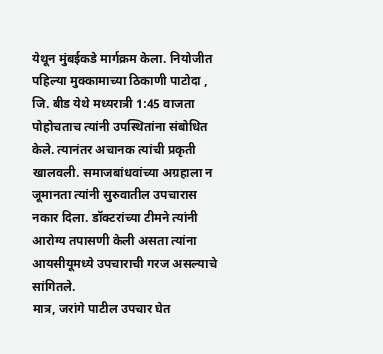येथून मुंबईकडे मार्गक्रम केला. नियोजीत पहिल्या मुक्कामाच्या ठिकाणी पाटोदा , जि. बीड येथे मध्यरात्री 1:45 वाजता पोहोचताच त्यांनी उपस्थितांना संबोधित केले. त्यानंतर अचानक त्यांची प्रकृती खालवली. समाजबांधवांच्या अग्रहाला न जूमानता त्यांनी सुरुवातील उपचारास नकार दिला. डॉक्टरांच्या टीमने त्यांनी आरोग्य तपासणी केली असता त्यांना आयसीयूमध्ये उपचाराची गरज असल्याचे सांगितले.
मात्र, जरांगे पाटील उपचार घेत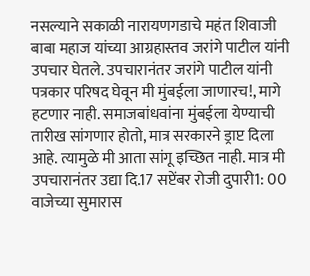नसल्याने सकाळी नारायणगडाचे महंत शिवाजी बाबा महाज यांच्या आग्रहास्तव जरांगे पाटील यांनी उपचार घेतले. उपचारानंतर जरांगे पाटील यांनी पत्रकार परिषद घेवून मी मुंबईला जाणारच!, मागे हटणार नाही. समाजबांधवांना मुंबईला येण्याची तारीख सांगणार होतो, मात्र सरकारने ड्राप्ट दिला आहे. त्यामुळे मी आता सांगू इच्छित नाही. मात्र मी उपचारानंतर उद्या दि.17 सप्टेंबर रोजी दुपारी1: 00 वाजेच्या सुमारास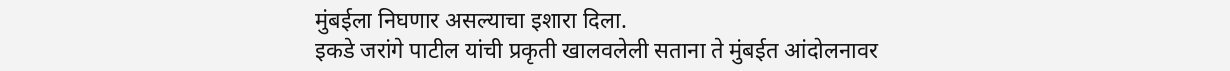मुंबईला निघणार असल्याचा इशारा दिला.
इकडे जरांगे पाटील यांची प्रकृती खालवलेली सताना ते मुंबईत आंदोलनावर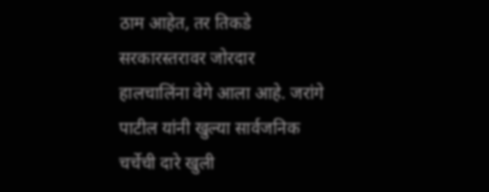ठाम आहेत, तर तिकडे सरकारस्तरावर जोरदार हालचालिंना वेगे आला आहे. जरांगे पाटील यांनी खुल्या सार्वजनिक चर्चेची दारे खुली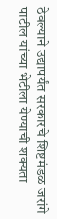ठेवल्याने उद्यापर्यंत सरकारचे शिष्टमंडळ जरांगे पाटील यांच्या भेटीला येण्याची शक्यता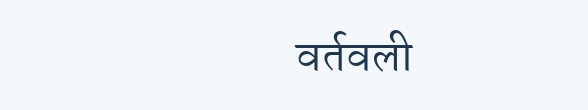वर्तवली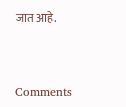जात आहे.



Comments